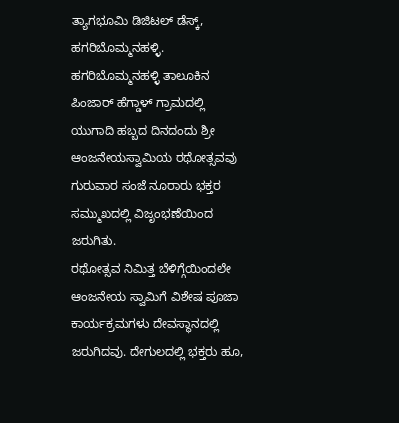ತ್ಯಾಗಭೂಮಿ ಡಿಜಿಟಲ್ ಡೆಸ್ಕ್, ಹಗರಿಬೊಮ್ಮನಹಳ್ಳಿ.
ಹಗರಿಬೊಮ್ಮನಹಳ್ಳಿ ತಾಲೂಕಿನ ಪಿಂಜಾರ್ ಹೆಗ್ಡಾಳ್ ಗ್ರಾಮದಲ್ಲಿ ಯುಗಾದಿ ಹಬ್ಬದ ದಿನದಂದು ಶ್ರೀ ಆಂಜನೇಯಸ್ವಾಮಿಯ ರಥೋತ್ಸವವು ಗುರುವಾರ ಸಂಜೆ ನೂರಾರು ಭಕ್ತರ ಸಮ್ಮುಖದಲ್ಲಿ ವಿಜೃಂಭಣೆಯಿಂದ ಜರುಗಿತು.
ರಥೋತ್ಸವ ನಿಮಿತ್ತ ಬೆಳಿಗ್ಗೆಯಿಂದಲೇ ಆಂಜನೇಯ ಸ್ವಾಮಿಗೆ ವಿಶೇಷ ಪೂಜಾ ಕಾರ್ಯಕ್ರಮಗಳು ದೇವಸ್ಥಾನದಲ್ಲಿ ಜರುಗಿದವು. ದೇಗುಲದಲ್ಲಿ ಭಕ್ತರು ಹೂ,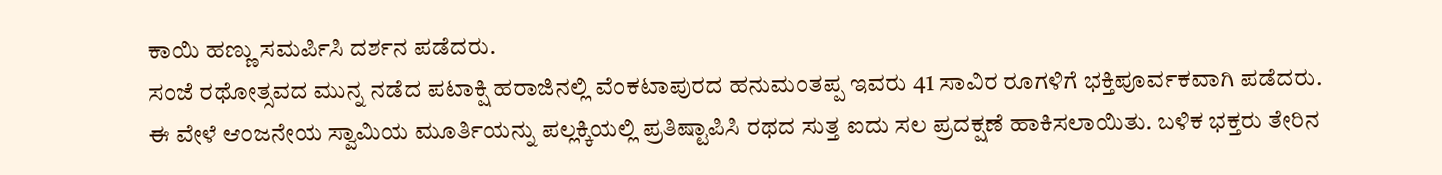ಕಾಯಿ ಹಣ್ಣು ಸಮರ್ಪಿಸಿ ದರ್ಶನ ಪಡೆದರು.
ಸಂಜೆ ರಥೋತ್ಸವದ ಮುನ್ನ ನಡೆದ ಪಟಾಕ್ಷಿ ಹರಾಜಿನಲ್ಲಿ ವೆಂಕಟಾಪುರದ ಹನುಮಂತಪ್ಪ ಇವರು 41 ಸಾವಿರ ರೂಗಳಿಗೆ ಭಕ್ತಿಪೂರ್ವಕವಾಗಿ ಪಡೆದರು.
ಈ ವೇಳೆ ಆಂಜನೇಯ ಸ್ವಾಮಿಯ ಮೂರ್ತಿಯನ್ನು ಪಲ್ಲಕ್ಕಿಯಲ್ಲಿ ಪ್ರತಿಷ್ಟಾಪಿಸಿ ರಥದ ಸುತ್ತ ಐದು ಸಲ ಪ್ರದಕ್ಷಣೆ ಹಾಕಿಸಲಾಯಿತು. ಬಳಿಕ ಭಕ್ತರು ತೇರಿನ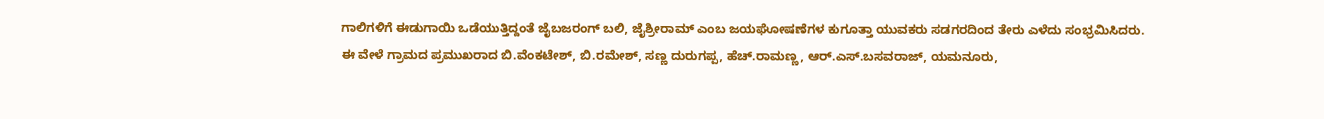ಗಾಲಿಗಳಿಗೆ ಈಡುಗಾಯಿ ಒಡೆಯುತ್ತಿದ್ದಂತೆ ಜೈಬಜರಂಗ್ ಬಲಿ, ಜೈಶ್ರೀರಾಮ್ ಎಂಬ ಜಯಘೋಷಣೆಗಳ ಕುಗೂತ್ತಾ ಯುವಕರು ಸಡಗರದಿಂದ ತೇರು ಎಳೆದು ಸಂಭ್ರಮಿಸಿದರು.
ಈ ವೇಳೆ ಗ್ರಾಮದ ಪ್ರಮುಖರಾದ ಬಿ.ವೆಂಕಟೇಶ್, ಬಿ.ರಮೇಶ್, ಸಣ್ಣ ದುರುಗಪ್ಪ, ಹೆಚ್.ರಾಮಣ್ಣ, ಆರ್.ಎಸ್.ಬಸವರಾಜ್, ಯಮನೂರು,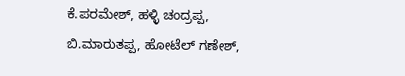ಕೆ.ಪರಮೇಶ್, ಹಳ್ಳಿ ಚಂದ್ರಪ್ಪ, ಬಿ.ಮಾರುತಪ್ಪ, ಹೋಟೆಲ್ ಗಣೇಶ್,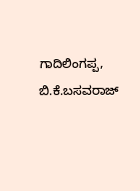ಗಾದಿಲಿಂಗಪ್ಪ, ಬಿ.ಕೆ.ಬಸವರಾಜ್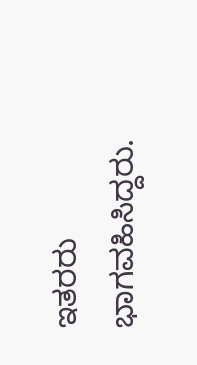ಇತರರು ಭಾಗವಹಿಸಿದ್ದರು.